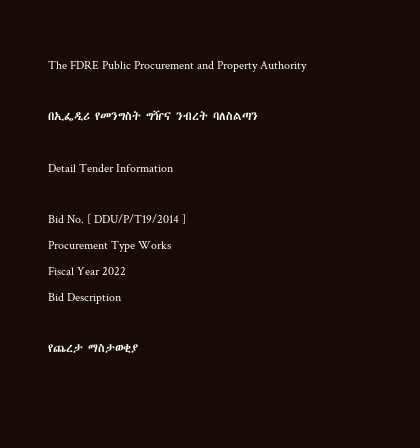The FDRE Public Procurement and Property Authority

በኢፌዲሪ የመንግስት ግዥና ንብረት ባለስልጣን

Detail Tender Information

Bid No. [ DDU/P/T19/2014 ]
Procurement Type Works
Fiscal Year 2022
Bid Description

የጨረታ ማስታወቂያ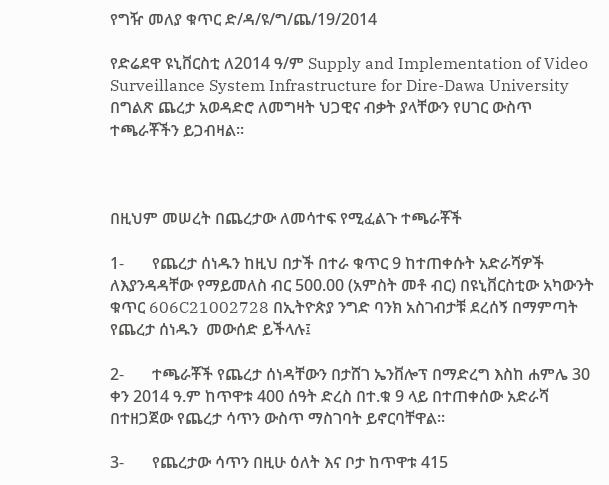የግዥ መለያ ቁጥር ድ/ዳ/ዩ/ግ/ጨ/19/2014

የድሬደዋ ዩኒቨርስቲ ለ2014 ዓ/ም Supply and Implementation of Video Surveillance System Infrastructure for Dire-Dawa University በግልጽ ጨረታ አወዳድሮ ለመግዛት ህጋዊና ብቃት ያላቸውን የሀገር ውስጥ ተጫራቾችን ይጋብዛል፡፡



በዚህም መሠረት በጨረታው ለመሳተፍ የሚፈልጉ ተጫራቾች

1-       የጨረታ ሰነዱን ከዚህ በታች በተራ ቁጥር 9 ከተጠቀሱት አድራሻዎች ለእያንዳዳቸው የማይመለስ ብር 500.00 (አምስት መቶ ብር) በዩኒቨርስቲው አካውንት ቁጥር 606C21002728 በኢትዮጵያ ንግድ ባንክ አስገብታቹ ደረሰኝ በማምጣት የጨረታ ሰነዱን  መውሰድ ይችላሉ፤

2-       ተጫራቾች የጨረታ ሰነዳቸውን በታሸገ ኤንቨሎፕ በማድረግ እስከ ሐምሌ 30 ቀን 2014 ዓ.ም ከጥዋቱ 400 ሰዓት ድረስ በተ.ቁ 9 ላይ በተጠቀሰው አድራሻ በተዘጋጀው የጨረታ ሳጥን ውስጥ ማስገባት ይኖርባቸዋል፡፡

3-       የጨረታው ሳጥን በዚሁ ዕለት እና ቦታ ከጥዋቱ 415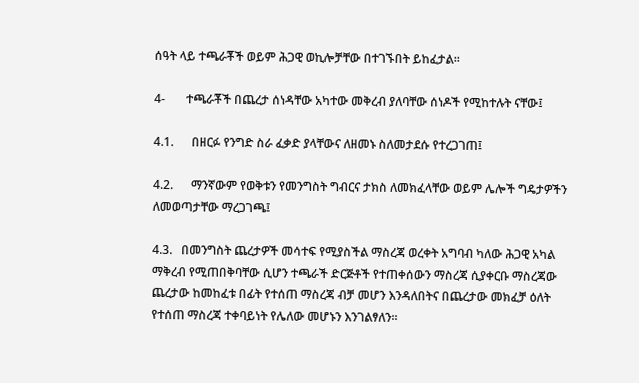ሰዓት ላይ ተጫራቾች ወይም ሕጋዊ ወኪሎቻቸው በተገኙበት ይከፈታል፡፡

4-       ተጫራቾች በጨረታ ሰነዳቸው አካተው መቅረብ ያለባቸው ሰነዶች የሚከተሉት ናቸው፤

4.1.      በዘርፉ የንግድ ስራ ፈቃድ ያላቸውና ለዘመኑ ስለመታደሱ የተረጋገጠ፤

4.2.      ማንኛውም የወቅቱን የመንግስት ግብርና ታክስ ለመክፈላቸው ወይም ሌሎች ግዴታዎችን ለመወጣታቸው ማረጋገጫ፤

4.3.   በመንግስት ጨረታዎች መሳተፍ የሚያስችል ማስረጃ ወረቀት አግባብ ካለው ሕጋዊ አካል ማቅረብ የሚጠበቅባቸው ሲሆን ተጫራች ድርጅቶች የተጠቀሰውን ማስረጃ ሲያቀርቡ ማስረጃው ጨረታው ከመከፈቱ በፊት የተሰጠ ማስረጃ ብቻ መሆን እንዳለበትና በጨረታው መክፈቻ ዕለት የተሰጠ ማስረጃ ተቀባይነት የሌለው መሆኑን እንገልፃለን፡፡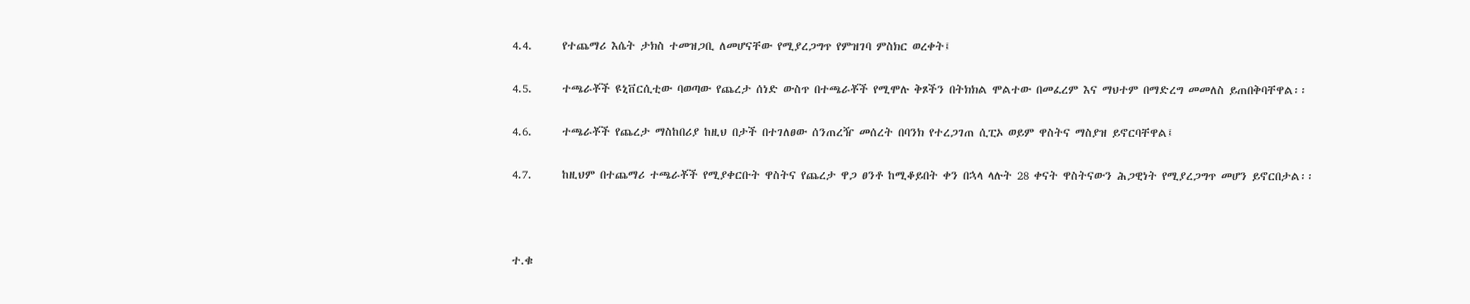4.4.      የተጨማሪ እሴት ታክስ ተመዝጋቢ ለመሆናቸው የሚያረጋግጥ የምዝገባ ምስክር ወረቀት፤

4.5.      ተጫራቾች ዩኒቨርሲቲው ባወጣው የጨረታ ሰነድ ውስጥ በተጫራቾች የሚሞሉ ቅጾችን በትክክል ሞልተው በመፈረም እና ማህተም በማድረግ መመለስ ይጠበቅባቸዋል፡፡

4.6.      ተጫራቾች የጨረታ ማስከበሪያ ከዚህ በታች በተገለፀው ሰንጠረዥ መሰረት በባንክ የተረጋገጠ ሲፒኦ ወይም ዋስትና ማስያዝ ይኖርባቸዋል፤

4.7.      ከዚህም በተጨማሪ ተጫራቾች የሚያቀርቡት ዋስትና የጨረታ ዋጋ ፀንቶ ከሚቆይበት ቀን በኋላ ላሉት 28 ቀናት ዋስትናውን ሕጋዊነት የሚያረጋግጥ መሆን ይኖርበታል፡፡



ተ.ቁ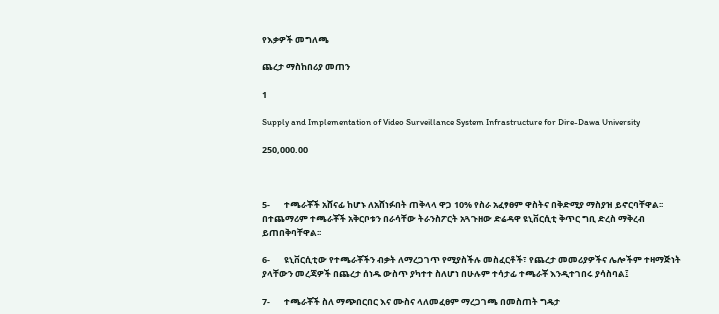የእቃዎች መግለጫ

ጨረታ ማስከበሪያ መጠን

1

Supply and Implementation of Video Surveillance System Infrastructure for Dire-Dawa University

250,000.00



5-       ተጫራቾች አሸናፊ ከሆኑ ለአሸነፉበት ጠቅላላ ዋጋ 10% የስራ አፈፃፀም ዋስትና በቅድሚያ ማስያዝ ይኖርባቸዋል፡፡ በተጨማሪም ተጫራቾች አቅርቦቱን በራሳቸው ትራንስፖርት አጓጉዘው ድሬዳዋ ዩኒቨርሲቲ ቅጥር ግቢ ድረስ ማቅረብ ይጠበቅባቸዋል፡፡

6-       ዩኒቨርሲቲው የተጫራቾችን ብቃት ለማረጋገጥ የሚያስችሉ መስፈርቶች፣ የጨረታ መመሪያዎችና ሌሎችም ተዛማጅነት ያላቸውን መረጃዎች በጨረታ ሰነዱ ውስጥ ያካተተ ስለሆነ በሁሉም ተሳታፊ ተጫራቾ እንዲተገበሩ ያሳስባል፤

7-       ተጫራቾች ስለ ማጭበርበር እና ሙስና ላለመፈፀም ማረጋገጫ በመስጠት ግዴታ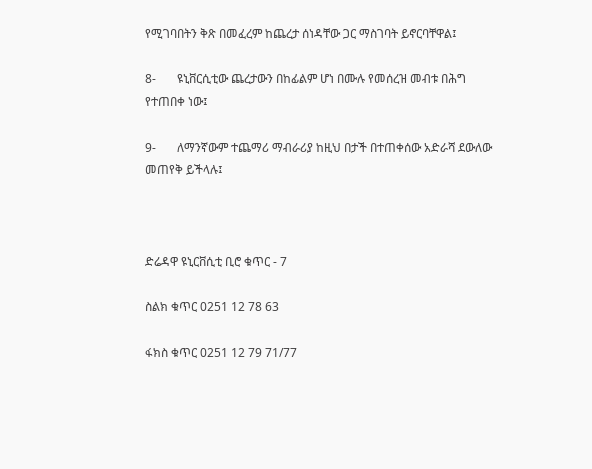የሚገባበትን ቅጽ በመፈረም ከጨረታ ሰነዳቸው ጋር ማስገባት ይኖርባቸዋል፤

8-       ዩኒቨርሲቲው ጨረታውን በከፊልም ሆነ በሙሉ የመሰረዝ መብቱ በሕግ የተጠበቀ ነው፤

9-       ለማንኛውም ተጨማሪ ማብራሪያ ከዚህ በታች በተጠቀሰው አድራሻ ደውለው መጠየቅ ይችላሉ፤



ድሬዳዋ ዩኒርቨሲቲ ቢሮ ቁጥር - 7

ስልክ ቁጥር 0251 12 78 63

ፋክስ ቁጥር 0251 12 79 71/77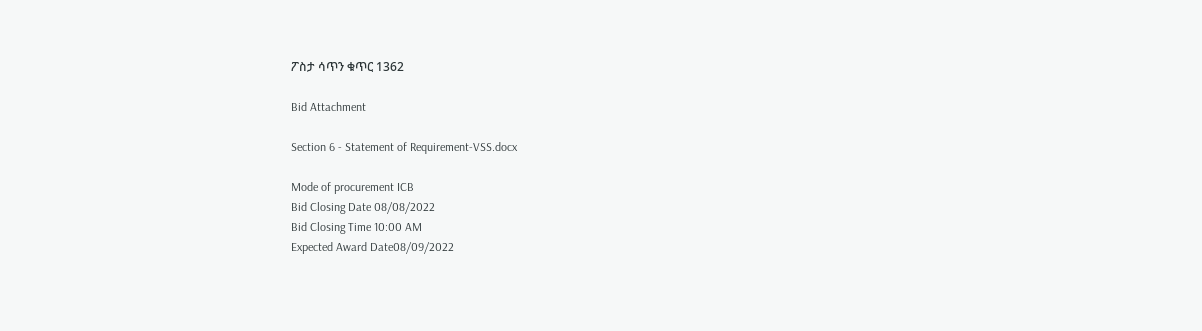ፖስታ ሳጥን ቁጥር 1362

Bid Attachment

Section 6 - Statement of Requirement-VSS.docx

Mode of procurement ICB
Bid Closing Date 08/08/2022
Bid Closing Time 10:00 AM
Expected Award Date08/09/2022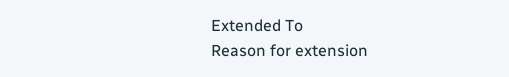Extended To
Reason for extension